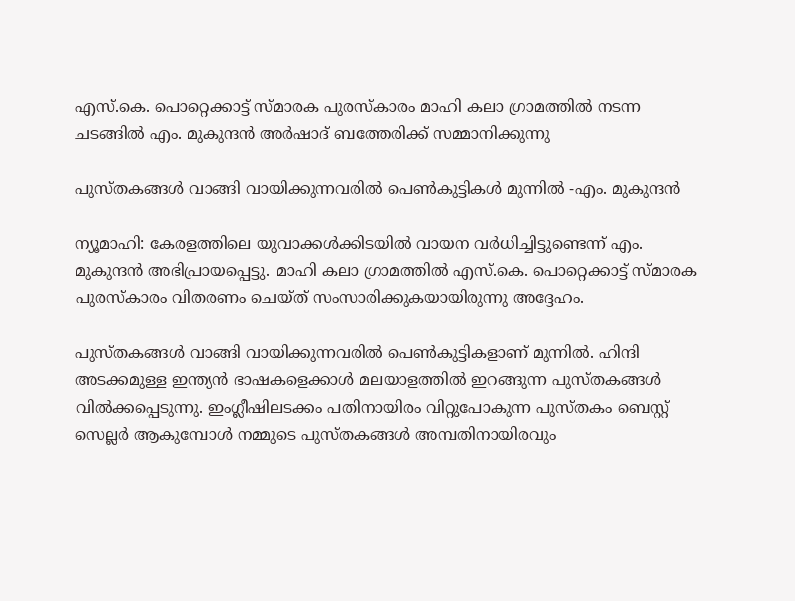എസ്.കെ. പൊറ്റെക്കാട്ട് സ്മാരക പുരസ്കാരം മാഹി കലാ ഗ്രാമത്തിൽ നടന്ന ചടങ്ങിൽ എം. മുകുന്ദൻ അർഷാദ് ബത്തേരിക്ക് സമ്മാനിക്കുന്നു

പുസ്തകങ്ങൾ വാങ്ങി വായിക്കുന്നവരിൽ പെൺകുട്ടികൾ മുന്നിൽ -എം. മുകുന്ദൻ

ന്യൂമാഹി: കേരളത്തിലെ യുവാക്കൾക്കിടയിൽ വായന വർധിച്ചിട്ടുണ്ടെന്ന് എം. മുകുന്ദൻ അഭിപ്രായപ്പെട്ടു. മാഹി കലാ ഗ്രാമത്തിൽ എസ്.കെ. പൊറ്റെക്കാട്ട് സ്മാരക പുരസ്കാരം വിതരണം ചെയ്ത് സംസാരിക്കുകയായിരുന്നു അദ്ദേഹം.

പുസ്തകങ്ങൾ വാങ്ങി വായിക്കുന്നവരിൽ പെൺകുട്ടികളാണ് മുന്നിൽ. ഹിന്ദി അടക്കമുള്ള ഇന്ത്യൻ ഭാഷകളെക്കാൾ മലയാളത്തിൽ ഇറങ്ങുന്ന പുസ്തകങ്ങൾ വിൽക്കപ്പെടുന്നു. ഇംഗ്ലീഷിലടക്കം പതിനായിരം വിറ്റുപോകുന്ന പുസ്തകം ബെസ്റ്റ് സെല്ലർ ആകുമ്പോൾ നമ്മുടെ പുസ്തകങ്ങൾ അമ്പതിനായിരവും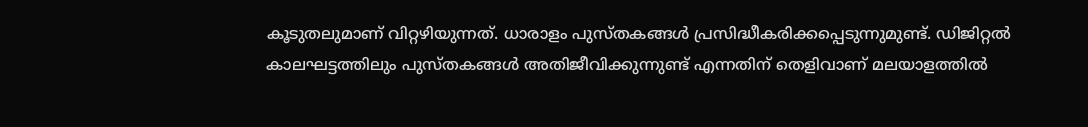കൂടുതലുമാണ് വിറ്റഴിയുന്നത്. ധാരാളം പുസ്തകങ്ങൾ പ്രസിദ്ധീകരിക്കപ്പെടുന്നുമുണ്ട്. ഡിജിറ്റൽ കാലഘട്ടത്തിലും പുസ്തകങ്ങൾ അതിജീവിക്കുന്നുണ്ട് എന്നതിന് തെളിവാണ് മലയാളത്തിൽ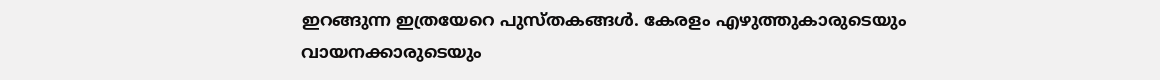ഇറങ്ങുന്ന ഇത്രയേറെ പുസ്തകങ്ങൾ. കേരളം എഴുത്തുകാരുടെയും വായനക്കാരുടെയും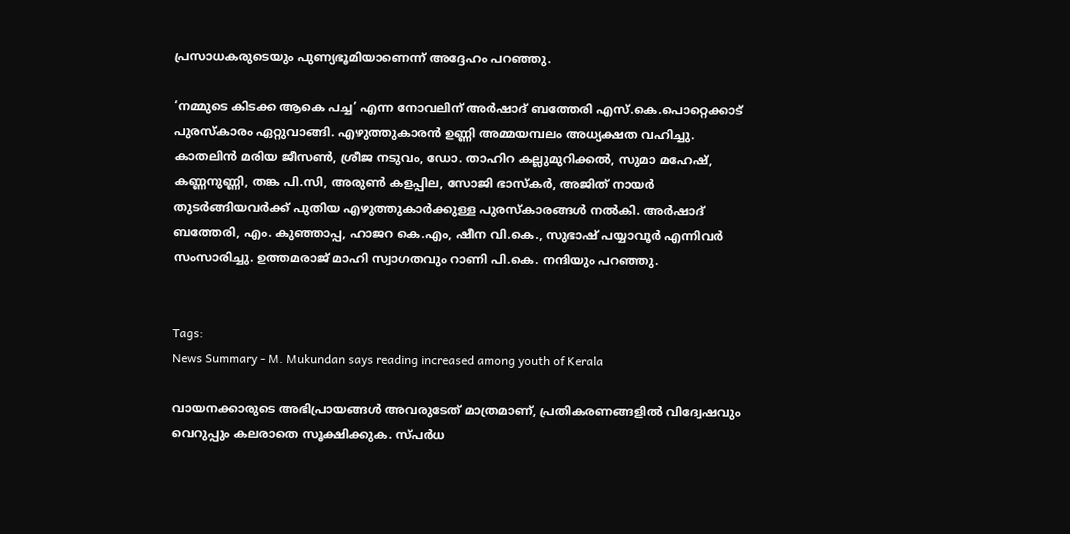പ്രസാധകരുടെയും പുണ്യഭൂമിയാണെന്ന് അദ്ദേഹം പറഞ്ഞു.

‘നമ്മുടെ കിടക്ക ആകെ പച്ച’ എന്ന നോവലിന് അർഷാദ് ബത്തേരി എസ്.കെ.പൊറ്റെക്കാട് പുരസ്കാരം ഏറ്റുവാങ്ങി. എഴുത്തുകാരൻ ഉണ്ണി അമ്മയമ്പലം അധ്യക്ഷത വഹിച്ചു. കാതലിൻ മരിയ ജീസൺ, ശ്രീജ നടുവം, ഡോ. താഹിറ കല്ലുമുറിക്കൽ, സുമാ മഹേഷ്, കണ്ണനുണ്ണി, തങ്ക പി.സി, അരുൺ കളപ്പില, സോജി ഭാസ്കർ, അജിത് നായർ തുടർങ്ങിയവർക്ക് പുതിയ എഴുത്തുകാർക്കുള്ള പുരസ്കാരങ്ങൾ നൽകി. അർഷാദ് ബത്തേരി, എം. കുഞ്ഞാപ്പ, ഹാജറ കെ.എം, ഷീന വി.കെ., സുഭാഷ് പയ്യാവൂർ എന്നിവർ സംസാരിച്ചു. ഉത്തമരാജ് മാഹി സ്വാഗതവും റാണി പി.കെ. നന്ദിയും പറഞ്ഞു.


Tags:
News Summary - M. Mukundan says reading increased among youth of Kerala

വായനക്കാരുടെ അഭിപ്രായങ്ങള്‍ അവരുടേത് മാത്രമാണ്, പ്രതികരണങ്ങളിൽ വിദ്വേഷവും വെറുപ്പും കലരാതെ സൂക്ഷിക്കുക. സ്പർധ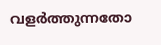വളർത്തുന്നതോ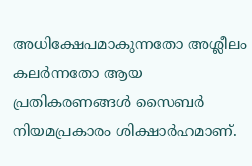അധിക്ഷേപമാകുന്നതോ അശ്ലീലം കലർന്നതോ ആയ പ്രതികരണങ്ങൾ സൈബർ നിയമപ്രകാരം ശിക്ഷാർഹമാണ്.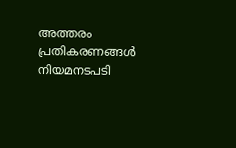അത്തരം പ്രതികരണങ്ങൾ നിയമനടപടി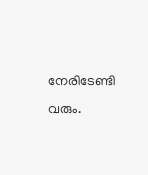നേരിടേണ്ടി വരും.